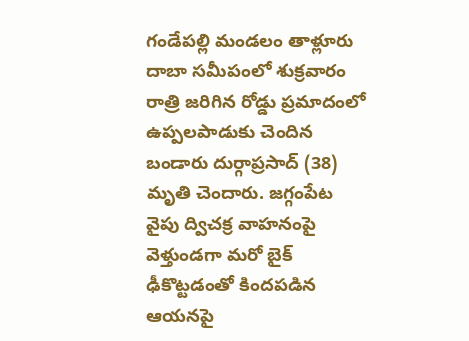గండేపల్లి మండలం తాళ్లూరు దాబా సమీపంలో శుక్రవారం రాత్రి జరిగిన రోడ్డు ప్రమాదంలో ఉప్పలపాడుకు చెందిన బండారు దుర్గాప్రసాద్ (38) మృతి చెందారు. జగ్గంపేట వైపు ద్విచక్ర వాహనంపై వెళ్తుండగా మరో బైక్ ఢీకొట్టడంతో కిందపడిన ఆయనపై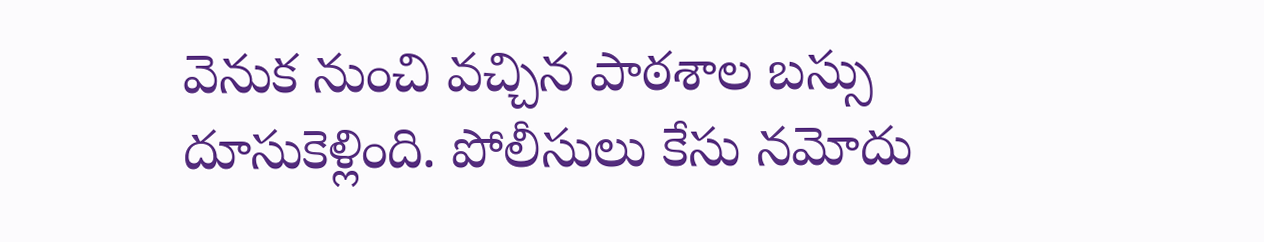వెనుక నుంచి వచ్చిన పాఠశాల బస్సు దూసుకెళ్లింది. పోలీసులు కేసు నమోదు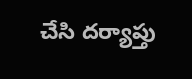చేసి దర్యాప్తు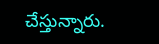చేస్తున్నారు.